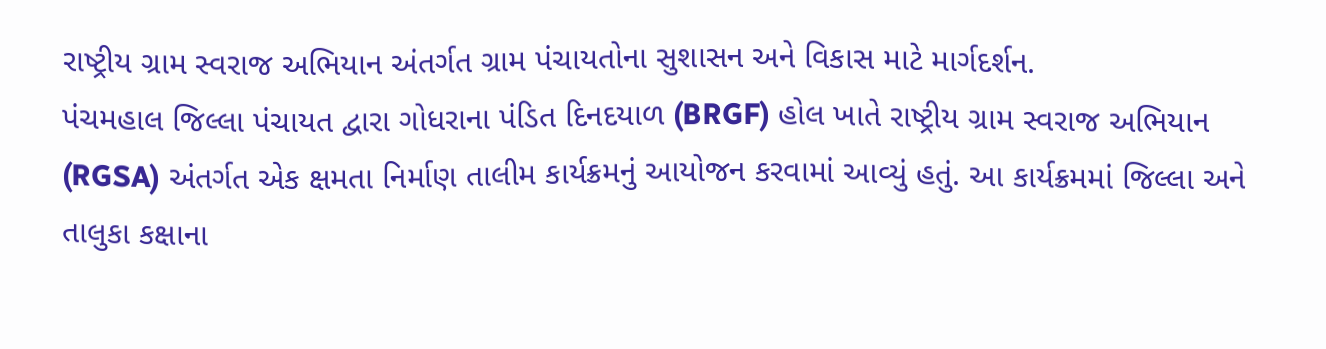રાષ્ટ્રીય ગ્રામ સ્વરાજ અભિયાન અંતર્ગત ગ્રામ પંચાયતોના સુશાસન અને વિકાસ માટે માર્ગદર્શન.
પંચમહાલ જિલ્લા પંચાયત દ્વારા ગોધરાના પંડિત દિનદયાળ (BRGF) હોલ ખાતે રાષ્ટ્રીય ગ્રામ સ્વરાજ અભિયાન (RGSA) અંતર્ગત એક ક્ષમતા નિર્માણ તાલીમ કાર્યક્રમનું આયોજન કરવામાં આવ્યું હતું. આ કાર્યક્રમમાં જિલ્લા અને તાલુકા કક્ષાના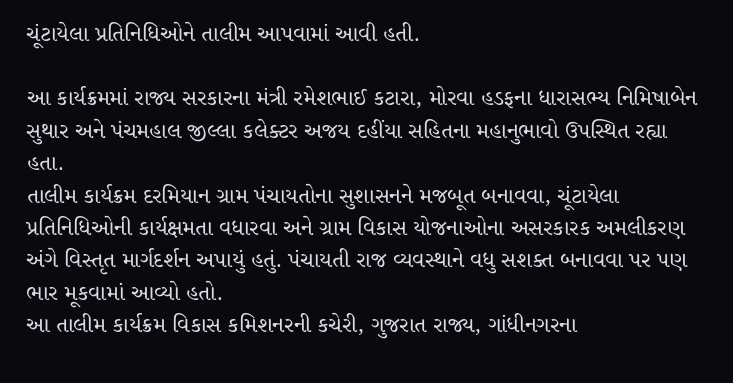ચૂંટાયેલા પ્રતિનિધિઓને તાલીમ આપવામાં આવી હતી.

આ કાર્યક્રમમાં રાજ્ય સરકારના મંત્રી રમેશભાઈ કટારા, મોરવા હડફના ધારાસભ્ય નિમિષાબેન સુથાર અને પંચમહાલ જીલ્લા કલેક્ટર અજય દહીંયા સહિતના મહાનુભાવો ઉપસ્થિત રહ્યા હતા.
તાલીમ કાર્યક્રમ દરમિયાન ગ્રામ પંચાયતોના સુશાસનને મજબૂત બનાવવા, ચૂંટાયેલા પ્રતિનિધિઓની કાર્યક્ષમતા વધારવા અને ગ્રામ વિકાસ યોજનાઓના અસરકારક અમલીકરણ અંગે વિસ્તૃત માર્ગદર્શન અપાયું હતું. પંચાયતી રાજ વ્યવસ્થાને વધુ સશક્ત બનાવવા પર પણ ભાર મૂકવામાં આવ્યો હતો.
આ તાલીમ કાર્યક્રમ વિકાસ કમિશનરની કચેરી, ગુજરાત રાજ્ય, ગાંધીનગરના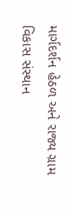માર્ગદર્શન હેઠળ અને રાજ્ય ગ્રામ વિકાસ સંસ્થાન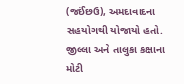(જઈંછઉ), અમદાવાદના સહયોગથી યોજાયો હતો. જીલ્લા અને તાલુકા કક્ષાના મોટી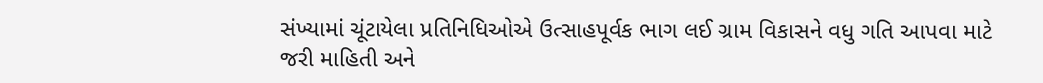સંખ્યામાં ચૂંટાયેલા પ્રતિનિધિઓએ ઉત્સાહપૂર્વક ભાગ લઈ ગ્રામ વિકાસને વધુ ગતિ આપવા માટે જરી માહિતી અને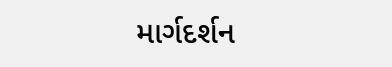માર્ગદર્શન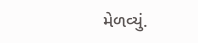મેળવ્યું.